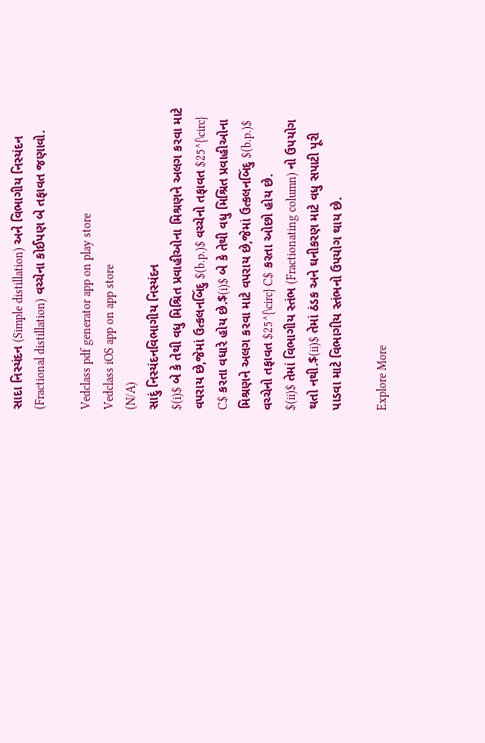સાદા નિસ્યંદન (Simple distillation) અને વિભાગીય નિસ્યંદન (Fractional distillation) વચ્ચેના કોઈપણ બે તફાવત જણાવો.

Vedclass pdf generator app on play store
Vedclass iOS app on app store
(N/A)
સાદું નિસ્યંદનવિભાગીય નિસ્યંદન
$(i)$ બે કે તેથી વધુ મિશ્રિત પ્રવાહીઓના મિશ્રણને અલગ કરવા માટે વપરાય છે,જેમાં ઉત્કલનબિંદુ $(b.p.)$ વચ્ચેનો તફાવત $25^{\circ} C$ કરતા વધારે હોય છે.$(i)$ બે કે તેથી વધુ મિશ્રિત પ્રવાહીઓના મિશ્રણને અલગ કરવા માટે વપરાય છે,જેમાં ઉત્કલનબિંદુ $(b.p.)$ વચ્ચેનો તફાવત $25^{\circ} C$ કરતા ઓછો હોય છે.
$(ii)$ તેમાં વિભાગીય સ્તંભ (Fractionating column) નો ઉપયોગ થતો નથી.$(ii)$ તેમાં ઠંડક અને ઘનીકરણ માટે વધુ સપાટી પૂરી પાડવા માટે વિભાગીય સ્તંભનો ઉપયોગ થાય છે.

Explore More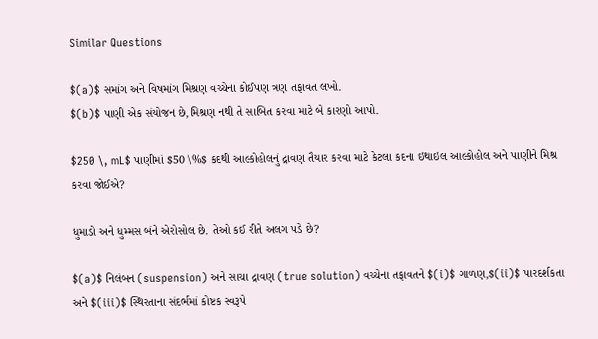Similar Questions

$(a)$ સમાંગ અને વિષમાંગ મિશ્રણ વચ્ચેના કોઈપણ ત્રણ તફાવત લખો.
$(b)$ પાણી એક સંયોજન છે,મિશ્રણ નથી તે સાબિત કરવા માટે બે કારણો આપો.

$250 \, mL$ પાણીમાં $50 \%$ કદથી આલ્કોહોલનું દ્રાવણ તૈયાર કરવા માટે કેટલા કદના ઇથાઇલ આલ્કોહોલ અને પાણીને મિશ્ર કરવા જોઈએ?

ધુમાડો અને ધુમ્મસ બંને એરોસોલ છે. તેઓ કઈ રીતે અલગ પડે છે?

$(a)$ નિલંબન (suspension) અને સાચા દ્રાવણ (true solution) વચ્ચેના તફાવતને $(i)$ ગાળણ,$(ii)$ પારદર્શકતા અને $(iii)$ સ્થિરતાના સંદર્ભમાં કોષ્ટક સ્વરૂપે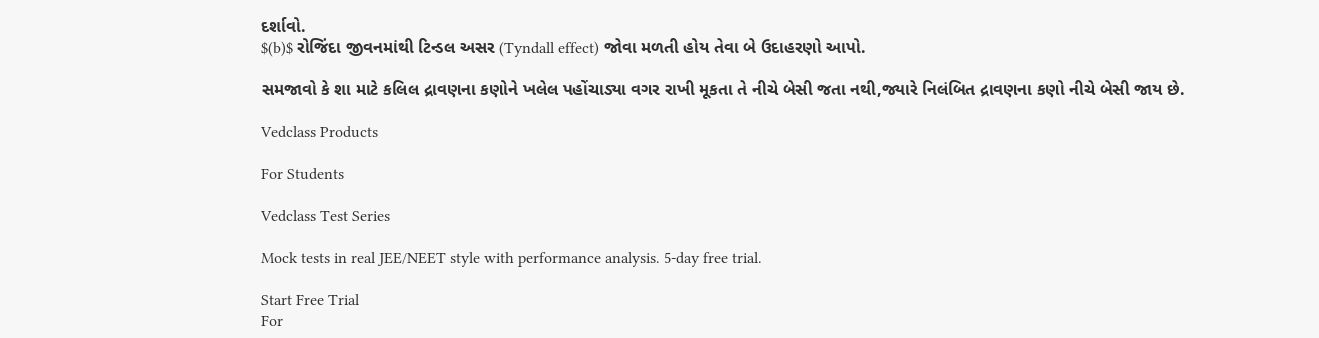દર્શાવો.
$(b)$ રોજિંદા જીવનમાંથી ટિન્ડલ અસર (Tyndall effect) જોવા મળતી હોય તેવા બે ઉદાહરણો આપો.

સમજાવો કે શા માટે કલિલ દ્રાવણના કણોને ખલેલ પહોંચાડ્યા વગર રાખી મૂકતા તે નીચે બેસી જતા નથી,જ્યારે નિલંબિત દ્રાવણના કણો નીચે બેસી જાય છે.

Vedclass Products

For Students

Vedclass Test Series

Mock tests in real JEE/NEET style with performance analysis. 5-day free trial.

Start Free Trial
For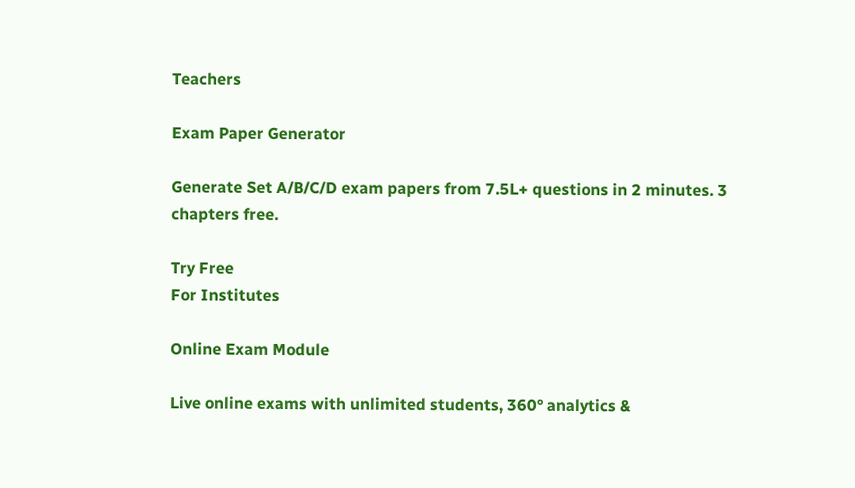Teachers

Exam Paper Generator

Generate Set A/B/C/D exam papers from 7.5L+ questions in 2 minutes. 3 chapters free.

Try Free
For Institutes

Online Exam Module

Live online exams with unlimited students, 360° analytics &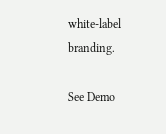white-label branding.

See Demo